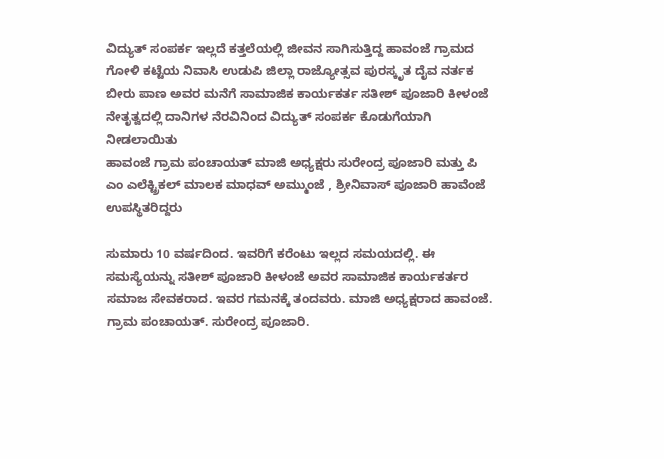ವಿದ್ಯುತ್ ಸಂಪರ್ಕ ಇಲ್ಲದೆ ಕತ್ತಲೆಯಲ್ಲಿ ಜೀವನ ಸಾಗಿಸುತ್ತಿದ್ದ ಹಾವಂಜೆ ಗ್ರಾಮದ ಗೋಳಿ ಕಟ್ಟೆಯ ನಿವಾಸಿ ಉಡುಪಿ ಜಿಲ್ಲಾ ರಾಜ್ಯೋತ್ಸವ ಪುರಸ್ಕೃತ ದೈವ ನರ್ತಕ ಬೀರು ಪಾಣ ಅವರ ಮನೆಗೆ ಸಾಮಾಜಿಕ ಕಾರ್ಯಕರ್ತ ಸತೀಶ್ ಪೂಜಾರಿ ಕೀಳಂಜೆ ನೇತೃತ್ವದಲ್ಲಿ ದಾನಿಗಳ ನೆರವಿನಿಂದ ವಿದ್ಯುತ್ ಸಂಪರ್ಕ ಕೊಡುಗೆಯಾಗಿ ನೀಡಲಾಯಿತು
ಹಾವಂಜೆ ಗ್ರಾಮ ಪಂಚಾಯತ್ ಮಾಜಿ ಅಧ್ಯಕ್ಷರು ಸುರೇಂದ್ರ ಪೂಜಾರಿ ಮತ್ತು ಪಿ ಎಂ ಎಲೆಕ್ಟ್ರಿಕಲ್ ಮಾಲಕ ಮಾಧವ್ ಅಮ್ಮುಂಜೆ , ಶ್ರೀನಿವಾಸ್ ಪೂಜಾರಿ ಹಾವೆಂಜೆ ಉಪಸ್ಥಿತರಿದ್ದರು

ಸುಮಾರು 10 ವರ್ಷದಿಂದ. ಇವರಿಗೆ ಕರೆಂಟು ಇಲ್ಲದ ಸಮಯದಲ್ಲಿ. ಈ ಸಮಸ್ಯೆಯನ್ನು ಸತೀಶ್ ಪೂಜಾರಿ ಕೀಳಂಜೆ ಅವರ ಸಾಮಾಜಿಕ ಕಾರ್ಯಕರ್ತರ ಸಮಾಜ ಸೇವಕರಾದ. ಇವರ ಗಮನಕ್ಕೆ ತಂದವರು. ಮಾಜಿ ಅಧ್ಯಕ್ಷರಾದ ಹಾವಂಜೆ. ಗ್ರಾಮ ಪಂಚಾಯತ್. ಸುರೇಂದ್ರ ಪೂಜಾರಿ.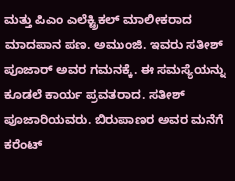ಮತ್ತು ಪಿಎಂ ಎಲೆಕ್ಟ್ರಿಕಲ್ ಮಾಲೀಕರಾದ ಮಾದಪಾನ ಪಣ. ಅಮುಂಜಿ. ಇವರು ಸತೀಶ್ ಪೂಜಾರ್ ಅವರ ಗಮನಕ್ಕೆ. ಈ ಸಮಸ್ಯೆಯನ್ನು ಕೂಡಲೆ ಕಾರ್ಯ ಪ್ರವತರಾದ. ಸತೀಶ್ ಪೂಜಾರಿಯವರು. ಬಿರುಪಾಣರ ಅವರ ಮನೆಗೆ ಕರೆಂಟ್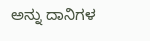ಅನ್ನು ದಾನಿಗಳ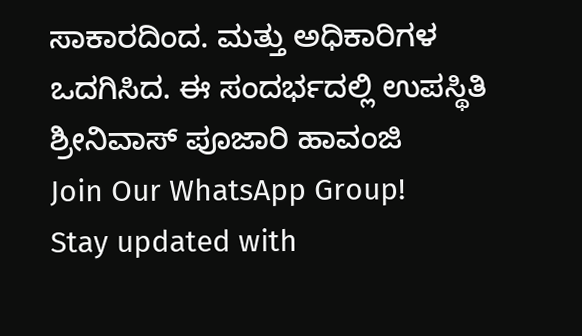ಸಾಕಾರದಿಂದ. ಮತ್ತು ಅಧಿಕಾರಿಗಳ ಒದಗಿಸಿದ. ಈ ಸಂದರ್ಭದಲ್ಲಿ ಉಪಸ್ಥಿತಿ ಶ್ರೀನಿವಾಸ್ ಪೂಜಾರಿ ಹಾವಂಜಿ
Join Our WhatsApp Group!
Stay updated with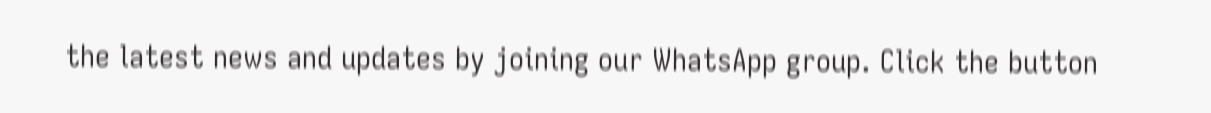the latest news and updates by joining our WhatsApp group. Click the button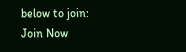below to join:
Join Now